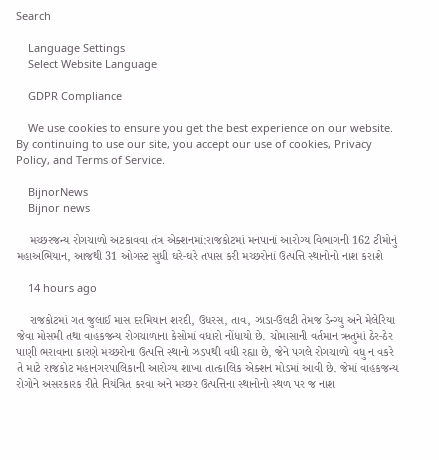Search

    Language Settings
    Select Website Language

    GDPR Compliance

    We use cookies to ensure you get the best experience on our website. By continuing to use our site, you accept our use of cookies, Privacy Policy, and Terms of Service.

    BijnorNews
    Bijnor news

    મચ્છરજન્ય રોગચાળો અટકાવવા તંત્ર એક્શનમાં:રાજકોટમાં મનપાનાં આરોગ્ય વિભાગની 162 ટીમોનું મહાઅભિયાન, આજથી 31 ઓગસ્ટ સુધી ઘરે-ઘરે તપાસ કરી મચ્છરોનાં ઉત્પત્તિ સ્થાનોનો નાશ કરાશે

    14 hours ago

    રાજકોટમાં ગત જુલાઈ માસ દરમિયાન શરદી, ઉધરસ, તાવ, ઝાડા-ઉલટી તેમજ ડેન્ગ્યુ અને મેલેરિયા જેવા મોસમી તથા વાહકજન્ય રોગચાળાના કેસોમાં વધારો નોંધાયો છે. ચોમાસાની વર્તમાન ઋતુમાં ઠેર-ઠેર પાણી ભરાવાના કારણે મચ્છરોના ઉત્પત્તિ સ્થાનો ઝડપથી વધી રહ્યા છે, જેને પગલે રોગચાળો વધુ ન વકરે તે માટે રાજકોટ મહાનગરપાલિકાની આરોગ્ય શાખા તાત્કાલિક એક્શન મોડમાં આવી છે. જેમાં વાહકજન્ય રોગોને અસરકારક રીતે નિયંત્રિત કરવા અને મચ્છર ઉત્પત્તિના સ્થાનોનો સ્થળ પર જ નાશ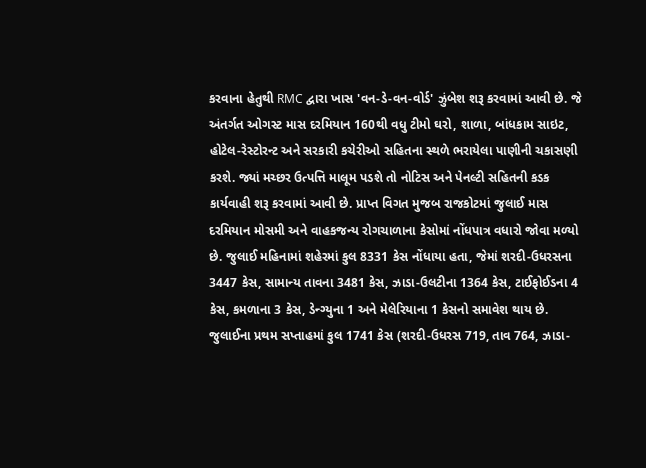કરવાના હેતુથી RMC દ્વારા ખાસ 'વન-ડે-વન-વોર્ડ' ઝુંબેશ શરૂ કરવામાં આવી છે. જે અંતર્ગત ઓગસ્ટ માસ દરમિયાન 160થી વધુ ટીમો ઘરો, શાળા, બાંધકામ સાઇટ, હોટેલ-રેસ્ટોરન્ટ અને સરકારી કચેરીઓ સહિતના સ્થળે ભરાયેલા પાણીની ચકાસણી કરશે. જ્યાં મચ્છર ઉત્પત્તિ માલૂમ પડશે તો નોટિસ અને પેનલ્ટી સહિતની કડક કાર્યવાહી શરૂ કરવામાં આવી છે. પ્રાપ્ત વિગત મુજબ રાજકોટમાં જુલાઈ માસ દરમિયાન મોસમી અને વાહકજન્ય રોગચાળાના કેસોમાં નોંધપાત્ર વધારો જોવા મળ્યો છે. જુલાઈ મહિનામાં શહેરમાં કુલ 8331 કેસ નોંધાયા હતા, જેમાં શરદી-ઉધરસના 3447 કેસ, સામાન્ય તાવના 3481 કેસ, ઝાડા-ઉલટીના 1364 કેસ, ટાઈફોઈડના 4 કેસ, કમળાના 3 કેસ, ડેન્ગ્યુના 1 અને મેલેરિયાના 1 કેસનો સમાવેશ થાય છે. જુલાઈના પ્રથમ સપ્તાહમાં કુલ 1741 કેસ (શરદી-ઉધરસ 719, તાવ 764, ઝાડા-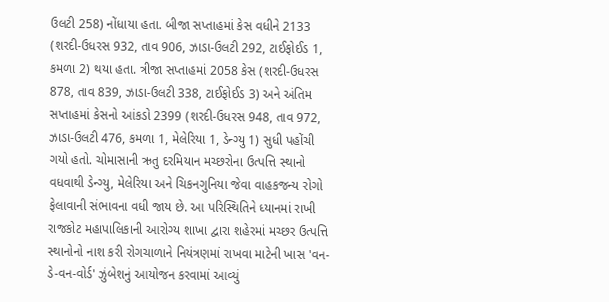ઉલટી 258) નોંધાયા હતા. બીજા સપ્તાહમાં કેસ વધીને 2133 (શરદી-ઉધરસ 932, તાવ 906, ઝાડા-ઉલટી 292, ટાઈફોઈડ 1, કમળા 2) થયા હતા. ત્રીજા સપ્તાહમાં 2058 કેસ (શરદી-ઉધરસ 878, તાવ 839, ઝાડા-ઉલટી 338, ટાઈફોઈડ 3) અને અંતિમ સપ્તાહમાં કેસનો આંકડો 2399 (શરદી-ઉધરસ 948, તાવ 972, ઝાડા-ઉલટી 476, કમળા 1, મેલેરિયા 1, ડેન્ગ્યુ 1) સુધી પહોંચી ગયો હતો. ચોમાસાની ઋતુ દરમિયાન મચ્છરોના ઉત્પત્તિ સ્થાનો વધવાથી ડેન્ગ્યુ, મેલેરિયા અને ચિકનગુનિયા જેવા વાહકજન્ય રોગો ફેલાવાની સંભાવના વધી જાય છે. આ પરિસ્થિતિને ધ્યાનમાં રાખી રાજકોટ મહાપાલિકાની આરોગ્ય શાખા દ્વારા શહેરમાં મચ્છર ઉત્પત્તિ સ્થાનોનો નાશ કરી રોગચાળાને નિયંત્રણમાં રાખવા માટેની ખાસ 'વન-ડે-વન-વોર્ડ' ઝુંબેશનું આયોજન કરવામાં આવ્યું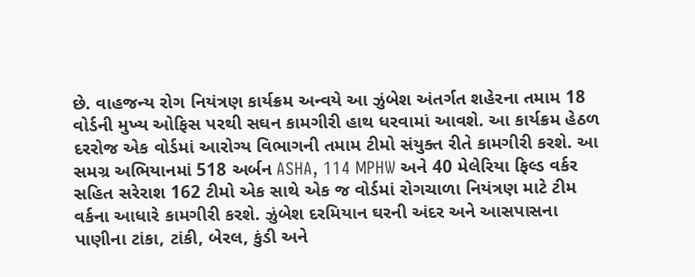છે. વાહજન્ય રોગ નિયંત્રણ કાર્યક્રમ અન્વયે આ ઝુંબેશ અંતર્ગત શહેરના તમામ 18 વોર્ડની મુખ્ય ઓફિસ પરથી સઘન કામગીરી હાથ ધરવામાં આવશે. આ કાર્યક્રમ હેઠળ દરરોજ એક વોર્ડમાં આરોગ્ય વિભાગની તમામ ટીમો સંયુક્ત રીતે કામગીરી કરશે. આ સમગ્ર અભિયાનમાં 518 અર્બન ASHA, 114 MPHW અને 40 મેલેરિયા ફિલ્ડ વર્કર સહિત સરેરાશ 162 ટીમો એક સાથે એક જ વોર્ડમાં રોગચાળા નિયંત્રણ માટે ટીમ વર્કના આધારે કામગીરી કરશે. ઝુંબેશ દરમિયાન ઘરની અંદર અને આસપાસના પાણીના ટાંકા, ટાંકી, બેરલ, કુંડી અને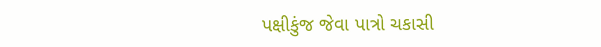પક્ષીકુંજ જેવા પાત્રો ચકાસી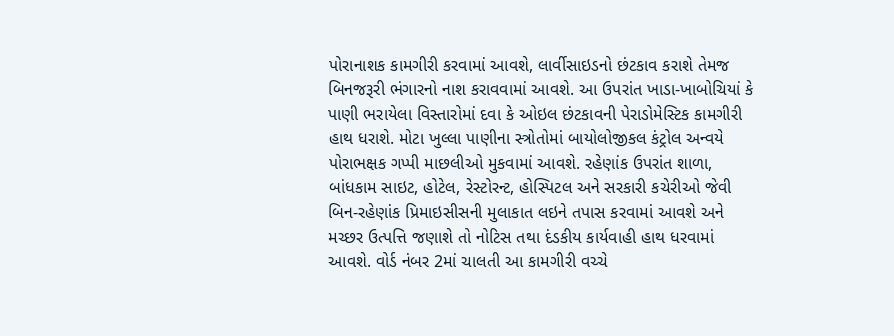પોરાનાશક કામગીરી કરવામાં આવશે, લાર્વીસાઇડનો છંટકાવ કરાશે તેમજ બિનજરૂરી ભંગારનો નાશ કરાવવામાં આવશે. આ ઉપરાંત ખાડા-ખાબોચિયાં કે પાણી ભરાયેલા વિસ્તારોમાં દવા કે ઓઇલ છંટકાવની પેરાડોમેસ્ટિક કામગીરી હાથ ધરાશે. મોટા ખુલ્લા પાણીના સ્ત્રોતોમાં બાયોલોજીકલ કંટ્રોલ અન્વયે પોરાભક્ષક ગપ્પી માછલીઓ મુકવામાં આવશે. રહેણાંક ઉપરાંત શાળા, બાંધકામ સાઇટ, હોટેલ, રેસ્ટોરન્ટ, હોસ્પિટલ અને સરકારી કચેરીઓ જેવી બિન-રહેણાંક પ્રિમાઇસીસની મુલાકાત લઇને તપાસ કરવામાં આવશે અને મચ્છર ઉત્પત્તિ જણાશે તો નોટિસ તથા દંડકીય કાર્યવાહી હાથ ધરવામાં આવશે. વોર્ડ નંબર 2માં ચાલતી આ કામગીરી વચ્ચે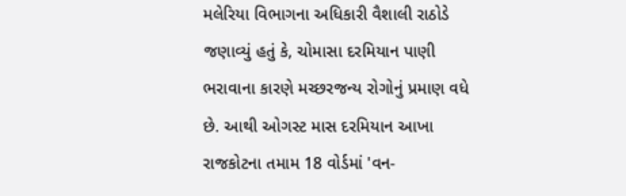મલેરિયા વિભાગના અધિકારી વૈશાલી રાઠોડે જણાવ્યું હતું કે, ચોમાસા દરમિયાન પાણી ભરાવાના કારણે મચ્છરજન્ય રોગોનું પ્રમાણ વધે છે. આથી ઓગસ્ટ માસ દરમિયાન આખા રાજકોટના તમામ 18 વોર્ડમાં 'વન-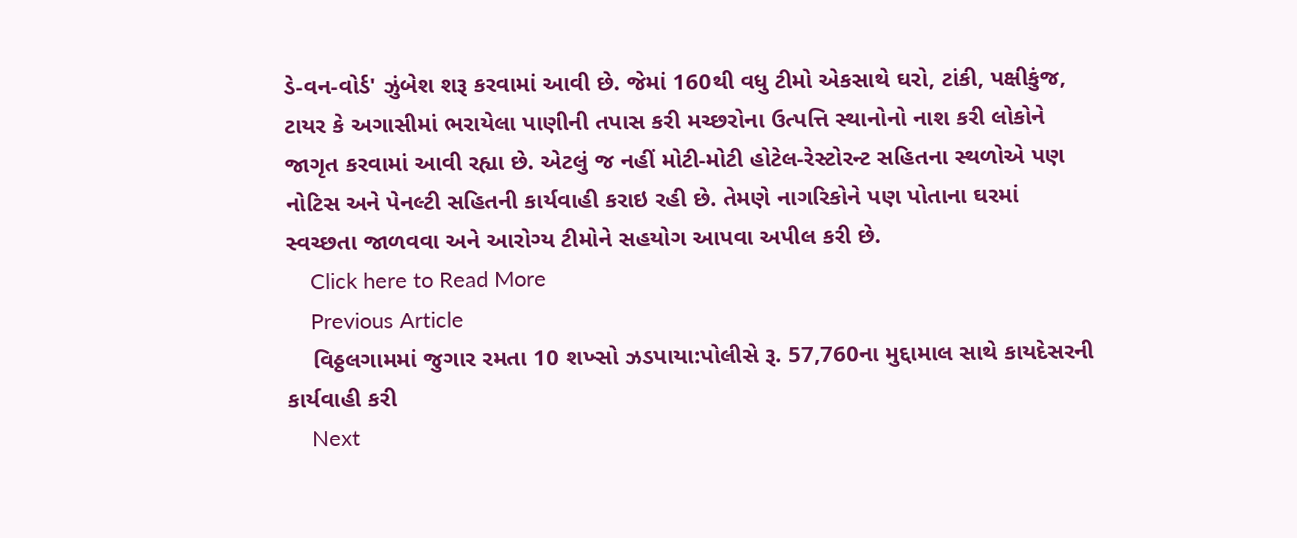ડે-વન-વોર્ડ' ઝુંબેશ શરૂ કરવામાં આવી છે. જેમાં 160થી વધુ ટીમો એકસાથે ઘરો, ટાંકી, પક્ષીકુંજ, ટાયર કે અગાસીમાં ભરાયેલા પાણીની તપાસ કરી મચ્છરોના ઉત્પત્તિ સ્થાનોનો નાશ કરી લોકોને જાગૃત કરવામાં આવી રહ્યા છે. એટલું જ નહીં મોટી-મોટી હોટેલ-રેસ્ટોરન્ટ સહિતના સ્થળોએ પણ નોટિસ અને પેનલ્ટી સહિતની કાર્યવાહી કરાઇ રહી છે. તેમણે નાગરિકોને પણ પોતાના ઘરમાં સ્વચ્છતા જાળવવા અને આરોગ્ય ટીમોને સહયોગ આપવા અપીલ કરી છે.
    Click here to Read More
    Previous Article
    વિઠ્ઠલગામમાં જુગાર રમતા 10 શખ્સો ઝડપાયા:પોલીસે રૂ. 57,760ના મુદ્દામાલ સાથે કાયદેસરની કાર્યવાહી કરી
    Next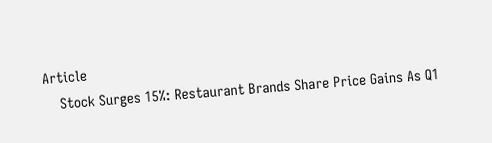Article
    Stock Surges 15%: Restaurant Brands Share Price Gains As Q1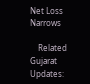Net Loss Narrows

    Related Gujarat Updates: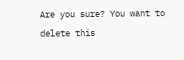Are you sure? You want to delete this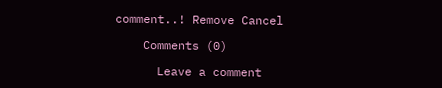comment..! Remove Cancel

    Comments (0)

      Leave a comment